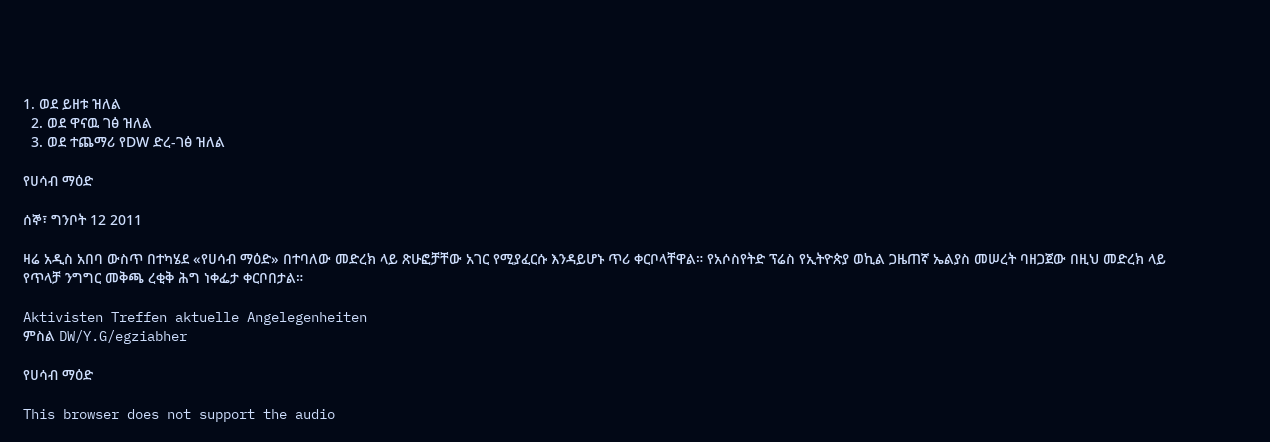1. ወደ ይዘቱ ዝለል
  2. ወደ ዋናዉ ገፅ ዝለል
  3. ወደ ተጨማሪ የDW ድረ-ገፅ ዝለል

የሀሳብ ማዕድ

ሰኞ፣ ግንቦት 12 2011

ዛሬ አዲስ አበባ ውስጥ በተካሄደ «የሀሳብ ማዕድ» በተባለው መድረክ ላይ ጽሁፎቻቸው አገር የሚያፈርሱ እንዳይሆኑ ጥሪ ቀርቦላቸዋል። የአሶስየትድ ፕሬስ የኢትዮጵያ ወኪል ጋዜጠኛ ኤልያስ መሠረት ባዘጋጀው በዚህ መድረክ ላይ የጥላቻ ንግግር መቅጫ ረቂቅ ሕግ ነቀፌታ ቀርቦበታል።

Aktivisten Treffen aktuelle Angelegenheiten
ምስል DW/Y.G/egziabher

የሀሳብ ማዕድ

This browser does not support the audio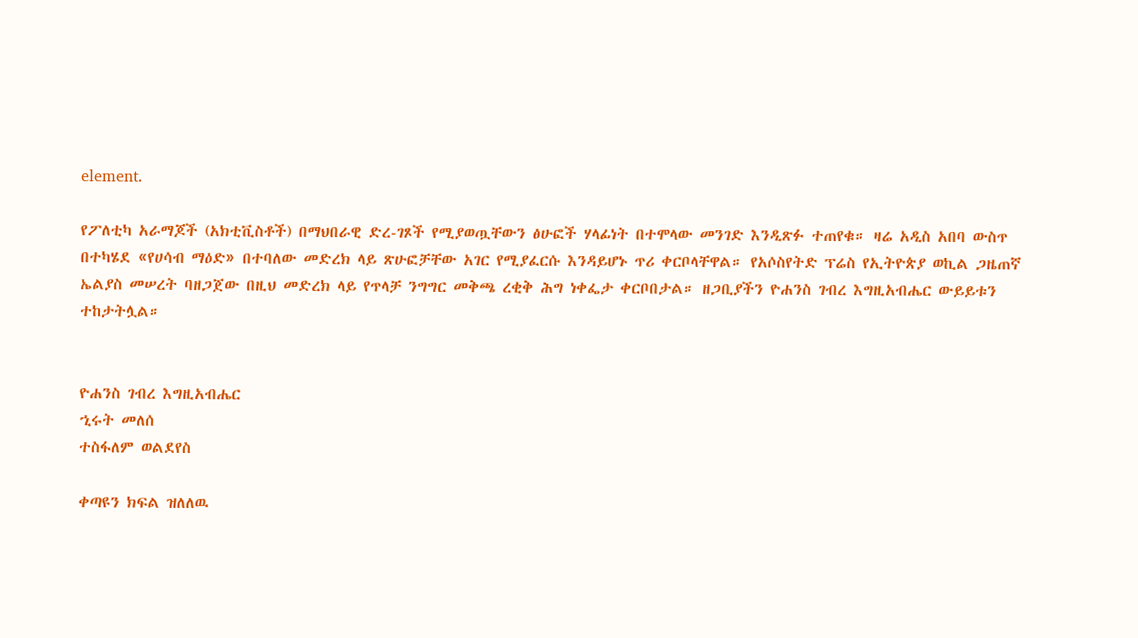element.

የፖለቲካ አራማጆች (አክቲቪስቶች) በማህበራዊ ድረ-ገጾች የሚያወጧቸውን ፅሁፎች ሃላፊነት በተሞላው መንገድ እንዲጽፉ ተጠየቁ። ዛሬ አዲስ አበባ ውስጥ በተካሄደ «የሀሳብ ማዕድ» በተባለው መድረክ ላይ ጽሁፎቻቸው አገር የሚያፈርሱ እንዳይሆኑ ጥሪ ቀርቦላቸዋል። የአሶስየትድ ፕሬስ የኢትዮጵያ ወኪል ጋዜጠኛ ኤልያስ መሠረት ባዘጋጀው በዚህ መድረክ ላይ የጥላቻ ንግግር መቅጫ ረቂቅ ሕግ ነቀፌታ ቀርቦበታል። ዘጋቢያችን ዮሐንስ ገብረ እግዚአብሔር ውይይቱን ተከታትሏል።


ዮሐንስ ገብረ እግዚአብሔር
ኂሩት መለሰ
ተስፋለም ወልደየስ

ቀጣዩን ክፍል ዝለለዉ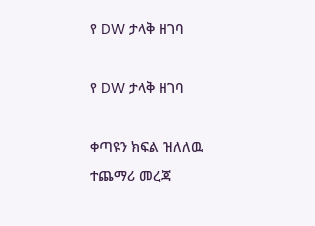የ DW ታላቅ ዘገባ

የ DW ታላቅ ዘገባ

ቀጣዩን ክፍል ዝለለዉ ተጨማሪ መረጃ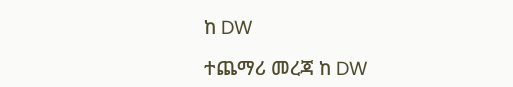ከ DW

ተጨማሪ መረጃ ከ DW